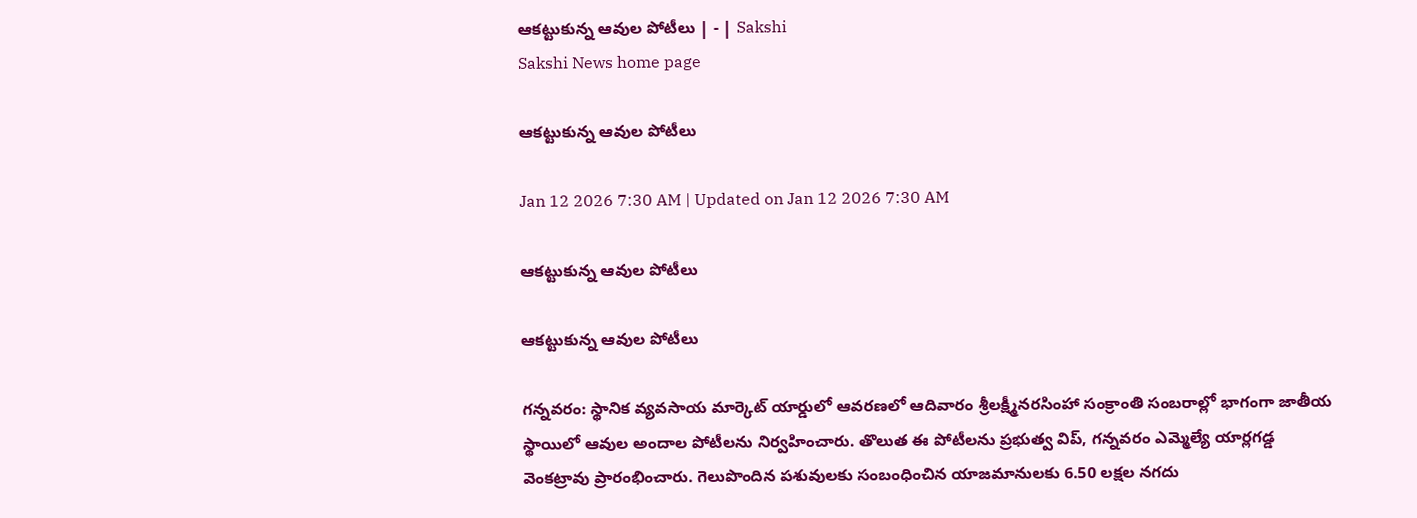ఆకట్టుకున్న ఆవుల పోటీలు | - | Sakshi
Sakshi News home page

ఆకట్టుకున్న ఆవుల పోటీలు

Jan 12 2026 7:30 AM | Updated on Jan 12 2026 7:30 AM

ఆకట్టుకున్న ఆవుల పోటీలు

ఆకట్టుకున్న ఆవుల పోటీలు

గన్నవరం: స్థానిక వ్యవసాయ మార్కెట్‌ యార్డులో ఆవరణలో ఆదివారం శ్రీలక్ష్మీనరసింహా సంక్రాంతి సంబరాల్లో భాగంగా జాతీయ స్థాయిలో ఆవుల అందాల పోటీలను నిర్వహించారు. తొలుత ఈ పోటీలను ప్రభుత్వ విప్‌, గన్నవరం ఎమ్మెల్యే యార్లగడ్డ వెంకట్రావు ప్రారంభించారు. గెలుపొందిన పశువులకు సంబంధించిన యాజమానులకు 6.50 లక్షల నగదు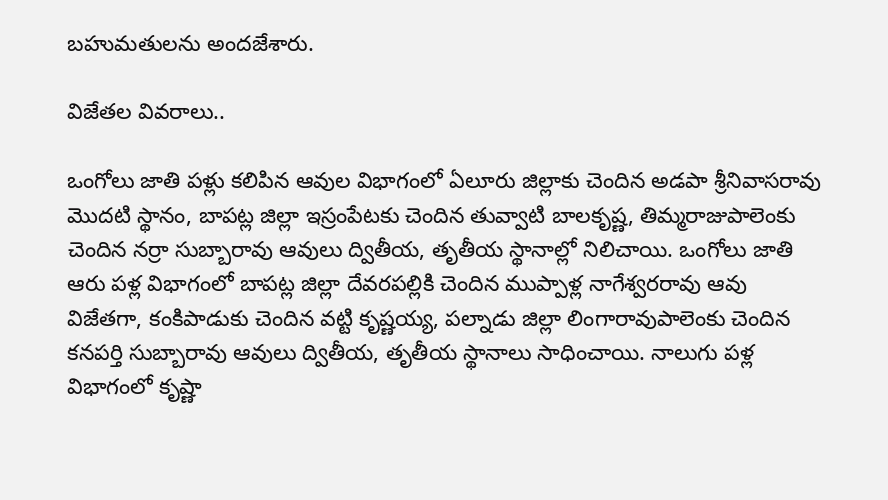బహుమతులను అందజేశారు.

విజేతల వివరాలు..

ఒంగోలు జాతి పళ్లు కలిపిన ఆవుల విభాగంలో ఏలూరు జిల్లాకు చెందిన అడపా శ్రీనివాసరావు మొదటి స్థానం, బాపట్ల జిల్లా ఇస్రంపేటకు చెందిన తువ్వాటి బాలకృష్ణ, తిమ్మరాజుపాలెంకు చెందిన నర్రా సుబ్బారావు ఆవులు ద్వితీయ, తృతీయ స్థానాల్లో నిలిచాయి. ఒంగోలు జాతి ఆరు పళ్ల విభాగంలో బాపట్ల జిల్లా దేవరపల్లికి చెందిన ముప్పాళ్ల నాగేశ్వరరావు ఆవు విజేతగా, కంకిపాడుకు చెందిన వట్టి కృష్ణయ్య, పల్నాడు జిల్లా లింగారావుపాలెంకు చెందిన కనపర్తి సుబ్బారావు ఆవులు ద్వితీయ, తృతీయ స్థానాలు సాధించాయి. నాలుగు పళ్ల విభాగంలో కృష్ణా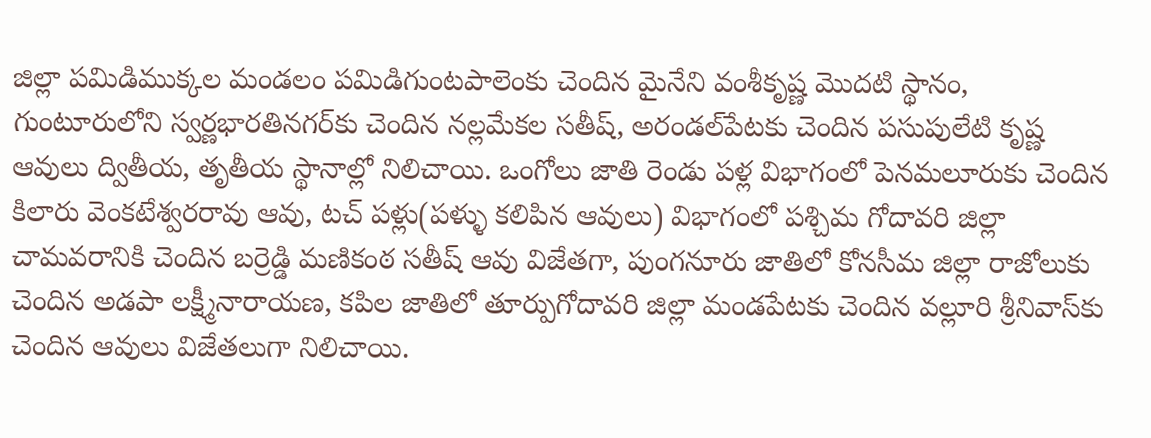జిల్లా పమిడిముక్కల మండలం పమిడిగుంటపాలెంకు చెందిన మైనేని వంశీకృష్ణ మొదటి స్థానం, గుంటూరులోని స్వర్ణభారతినగర్‌కు చెందిన నల్లమేకల సతీష్‌, అరండల్‌పేటకు చెందిన పసుపులేటి కృష్ణ ఆవులు ద్వితీయ, తృతీయ స్థానాల్లో నిలిచాయి. ఒంగోలు జాతి రెండు పళ్ల విభాగంలో పెనమలూరుకు చెందిన కిలారు వెంకటేశ్వరరావు ఆవు, టచ్‌ పళ్లు(పళ్ళు కలిపిన ఆవులు) విభాగంలో పశ్చిమ గోదావరి జిల్లా చామవరానికి చెందిన బర్రెడ్డి మణికంఠ సతీష్‌ ఆవు విజేతగా, పుంగనూరు జాతిలో కోనసీమ జిల్లా రాజోలుకు చెందిన అడపా లక్ష్మీనారాయణ, కపిల జాతిలో తూర్పుగోదావరి జిల్లా మండపేటకు చెందిన వల్లూరి శ్రీనివాస్‌కు చెందిన ఆవులు విజేతలుగా నిలిచాయి.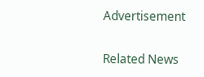Advertisement

Related News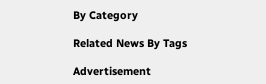By Category

Related News By Tags

Advertisement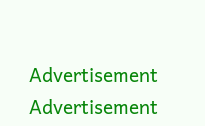Advertisement
Advertisement